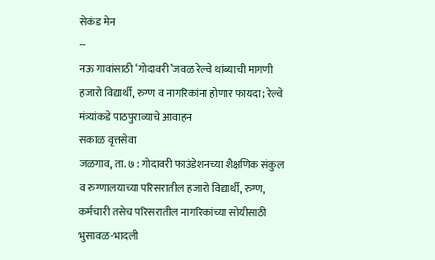सेकंड मेन
--
नऊ गावांसाठी ‘गोदावरी’जवळ रेल्वे थांब्याची मागणी
हजारो विद्यार्थी, रुग्ण व नागरिकांना होणार फायदा; रेल्वे मंत्र्यांकडे पाठपुराव्याचे आवाहन
सकाळ वृत्तसेवा
जळगाव, ता. ७ : गोदावरी फाउंडेशनच्या शैक्षणिक संकुल व रुग्णालयाच्या परिसरातील हजारो विद्यार्थी, रुग्ण, कर्मचारी तसेच परिसरातील नागरिकांच्या सोयीसाठी भुसावळ-भादली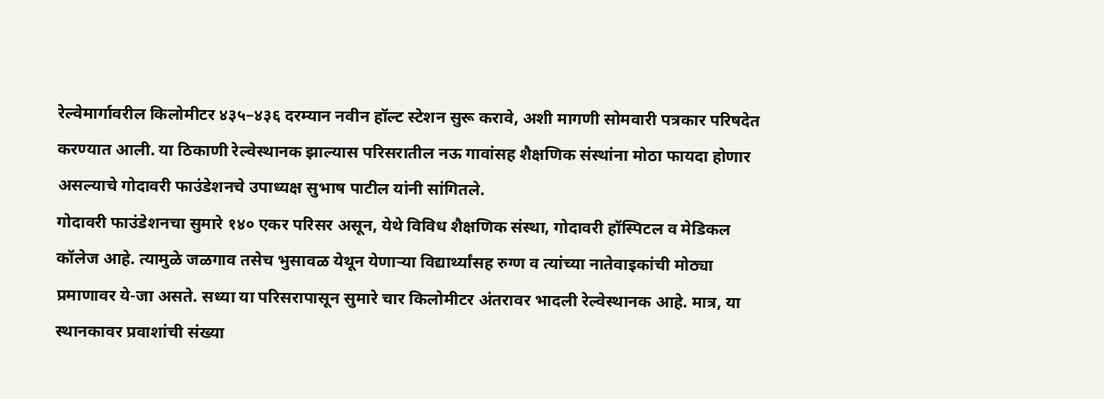रेल्वेमार्गावरील किलोमीटर ४३५–४३६ दरम्यान नवीन हॉल्ट स्टेशन सुरू करावे, अशी मागणी सोमवारी पत्रकार परिषदेत करण्यात आली. या ठिकाणी रेल्वेस्थानक झाल्यास परिसरातील नऊ गावांसह शैक्षणिक संस्थांना मोठा फायदा होणार असल्याचे गोदावरी फाउंडेशनचे उपाध्यक्ष सुभाष पाटील यांनी सांगितले.
गोदावरी फाउंडेशनचा सुमारे १४० एकर परिसर असून, येथे विविध शैक्षणिक संस्था, गोदावरी हॉस्पिटल व मेडिकल कॉलेज आहे. त्यामुळे जळगाव तसेच भुसावळ येथून येणाऱ्या विद्यार्थ्यांसह रुग्ण व त्यांच्या नातेवाइकांची मोठ्या प्रमाणावर ये-जा असते. सध्या या परिसरापासून सुमारे चार किलोमीटर अंतरावर भादली रेल्वेस्थानक आहे. मात्र, या स्थानकावर प्रवाशांची संख्या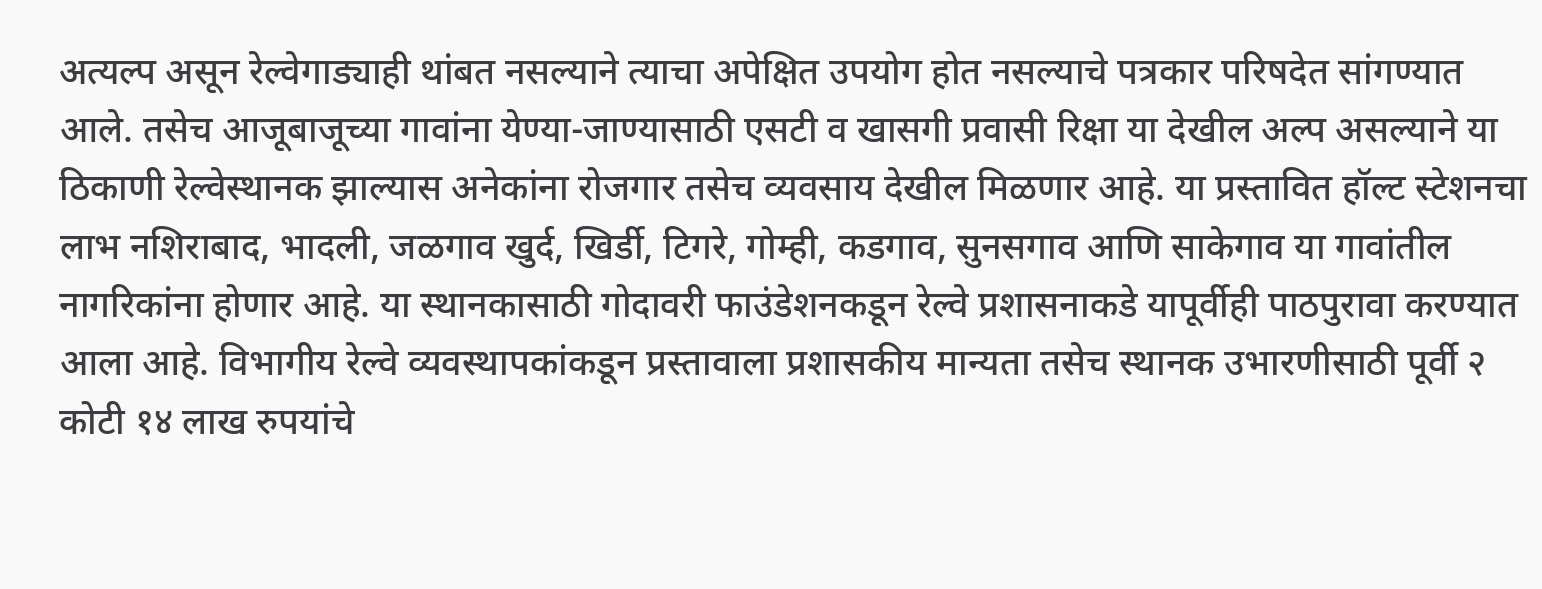अत्यल्प असून रेल्वेगाड्याही थांबत नसल्याने त्याचा अपेक्षित उपयोग होत नसल्याचे पत्रकार परिषदेत सांगण्यात आले. तसेच आजूबाजूच्या गावांना येण्या-जाण्यासाठी एसटी व खासगी प्रवासी रिक्षा या देखील अल्प असल्याने या ठिकाणी रेल्वेस्थानक झाल्यास अनेकांना रोजगार तसेच व्यवसाय देखील मिळणार आहे. या प्रस्तावित हॉल्ट स्टेशनचा लाभ नशिराबाद, भादली, जळगाव खुर्द, खिर्डी, टिगरे, गोम्ही, कडगाव, सुनसगाव आणि साकेगाव या गावांतील नागरिकांना होणार आहे. या स्थानकासाठी गोदावरी फाउंडेशनकडून रेल्वे प्रशासनाकडे यापूर्वीही पाठपुरावा करण्यात आला आहे. विभागीय रेल्वे व्यवस्थापकांकडून प्रस्तावाला प्रशासकीय मान्यता तसेच स्थानक उभारणीसाठी पूर्वी २ कोटी १४ लाख रुपयांचे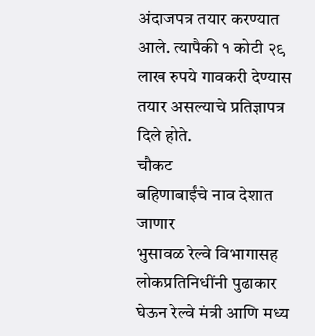अंदाजपत्र तयार करण्यात आले. त्यापैकी १ कोटी २९ लाख रुपये गावकरी देण्यास तयार असल्याचे प्रतिज्ञापत्र दिले होते.
चौकट
बहिणाबाईंचे नाव देशात जाणार
भुसावळ रेल्वे विभागासह लोकप्रतिनिधींनी पुढाकार घेऊन रेल्वे मंत्री आणि मध्य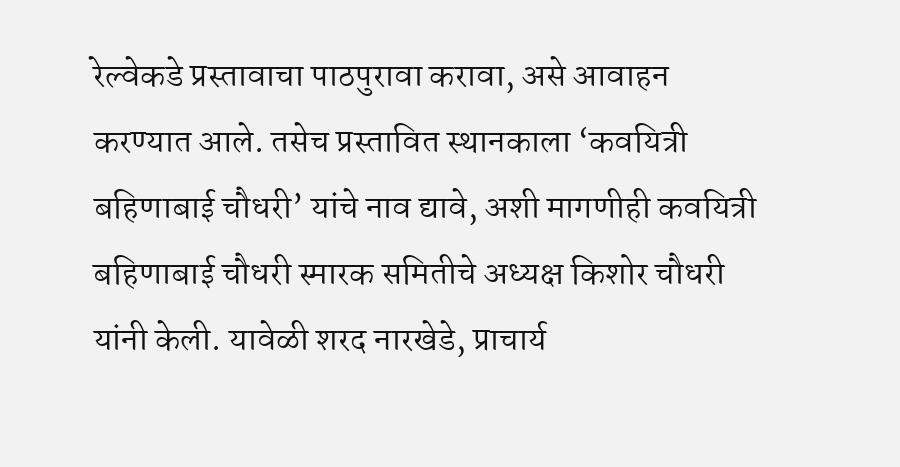रेल्वेकडे प्रस्तावाचा पाठपुरावा करावा, असे आवाहन करण्यात आले. तसेच प्रस्तावित स्थानकाला ‘कवयित्री बहिणाबाई चौधरी’ यांचे नाव द्यावे, अशी मागणीही कवयित्री बहिणाबाई चौधरी स्मारक समितीचे अध्यक्ष किशोर चौधरी यांनी केली. यावेळी शरद नारखेडे, प्राचार्य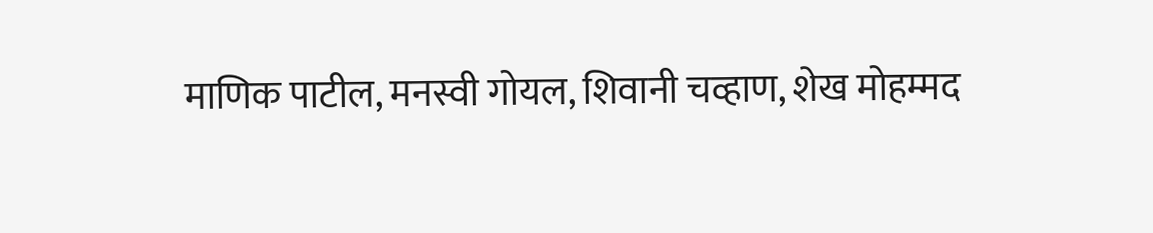माणिक पाटील, मनस्वी गोयल, शिवानी चव्हाण, शेख मोहम्मद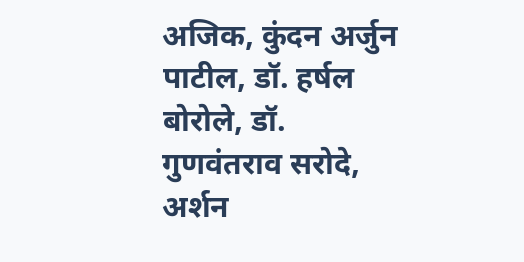अजिक, कुंदन अर्जुन पाटील, डॉ. हर्षल बोरोले, डॉ. गुणवंतराव सरोदे, अर्शन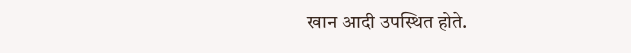खान आदी उपस्थित होते.